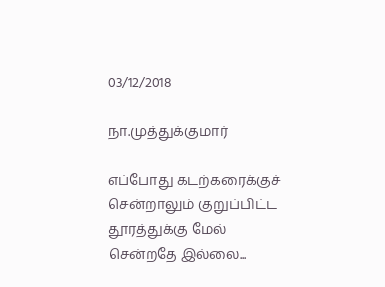03/12/2018

நா.முத்துக்குமார்

எப்போது கடற்கரைக்குச்
சென்றாலும் குறுப்பிட்ட
தூரத்துக்கு மேல்
சென்றதே இல்லை...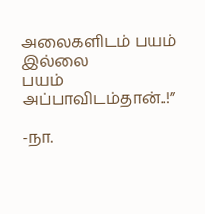அலைகளிடம் பயம் இல்லை
பயம் அப்பாவிடம்தான்..!”

-நா.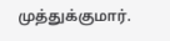முத்துக்குமார்.